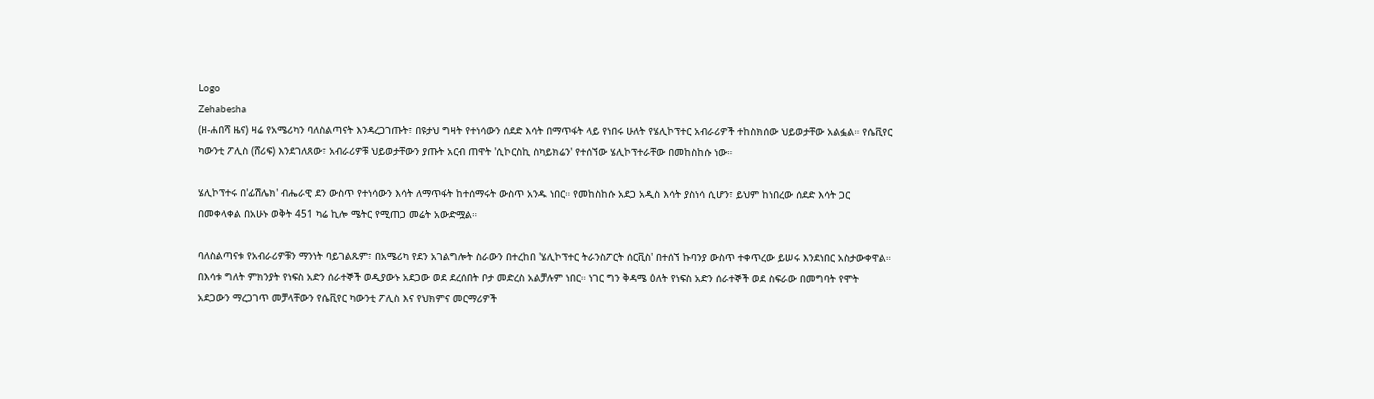Logo
Zehabesha
(ዘ-ሐበሻ ዜና) ዛሬ የአሜሪካን ባለስልጣናት እንዳረጋገጡት፣ በዩታህ ግዛት የተነሳውን ሰደድ እሳት በማጥፋት ላይ የነበሩ ሁለት የሄሊኮፕተር አብራሪዎች ተከስክሰው ህይወታቸው አልፏል። የሴቪየር ካውንቲ ፖሊስ (ሸሪፍ) እንደገለጸው፣ አብራሪዎቹ ህይወታቸውን ያጡት አርብ ጠዋት 'ሲኮርስኪ ስካይክሬን' የተሰኘው ሄሊኮፕተራቸው በመከስከሱ ነው።

ሄሊኮፕተሩ በ'ፊሽሌክ' ብሔራዊ ደን ውስጥ የተነሳውን እሳት ለማጥፋት ከተሰማሩት ውስጥ አንዱ ነበር። የመከስከሱ አደጋ አዲስ እሳት ያስነሳ ሲሆን፣ ይህም ከነበረው ሰደድ እሳት ጋር በመቀላቀል በአሁኑ ወቅት 451 ካሬ ኪሎ ሜትር የሚጠጋ መሬት አውድሟል።

ባለስልጣናቱ የአብራሪዎቹን ማንነት ባይገልጹም፣ በአሜሪካ የደን አገልግሎት ስራውን በተረከበ 'ሄሊኮፕተር ትራንስፖርት ሰርቪስ' በተሰኘ ኩባንያ ውስጥ ተቀጥረው ይሠሩ እንደነበር አስታውቀዋል። በእሳቱ ግለት ምክንያት የነፍስ አድን ሰራተኞች ወዲያውኑ አደጋው ወደ ደረሰበት ቦታ መድረስ አልቻሉም ነበር። ነገር ግን ቅዳሜ ዕለት የነፍስ አድን ሰራተኞች ወደ ስፍራው በመግባት የሞት አደጋውን ማረጋገጥ መቻላቸውን የሴቪየር ካውንቲ ፖሊስ እና የህክምና መርማሪዎች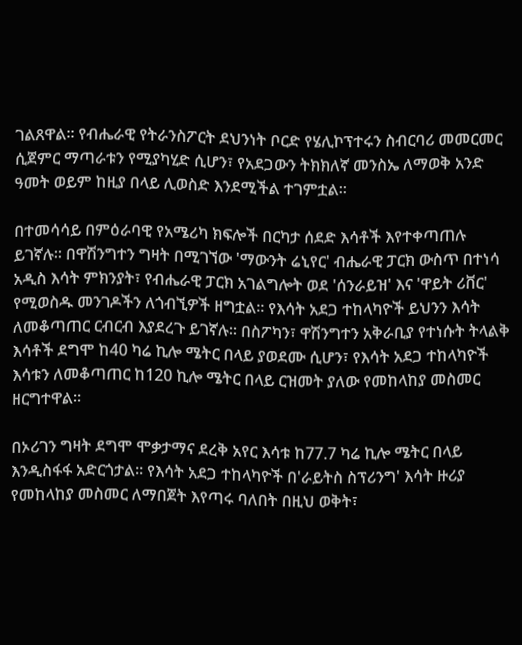ገልጸዋል። የብሔራዊ የትራንስፖርት ደህንነት ቦርድ የሄሊኮፕተሩን ስብርባሪ መመርመር ሲጀምር ማጣራቱን የሚያካሂድ ሲሆን፣ የአደጋውን ትክክለኛ መንስኤ ለማወቅ አንድ ዓመት ወይም ከዚያ በላይ ሊወስድ እንደሚችል ተገምቷል።

በተመሳሳይ በምዕራባዊ የአሜሪካ ክፍሎች በርካታ ሰደድ እሳቶች እየተቀጣጠሉ ይገኛሉ። በዋሽንግተን ግዛት በሚገኘው 'ማውንት ሬኒየር' ብሔራዊ ፓርክ ውስጥ በተነሳ አዲስ እሳት ምክንያት፣ የብሔራዊ ፓርክ አገልግሎት ወደ 'ሰንራይዝ' እና 'ዋይት ሪቨር' የሚወስዱ መንገዶችን ለጎብኚዎች ዘግቷል። የእሳት አደጋ ተከላካዮች ይህንን እሳት ለመቆጣጠር ርብርብ እያደረጉ ይገኛሉ። በስፖካን፣ ዋሽንግተን አቅራቢያ የተነሱት ትላልቅ እሳቶች ደግሞ ከ40 ካሬ ኪሎ ሜትር በላይ ያወደሙ ሲሆን፣ የእሳት አደጋ ተከላካዮች እሳቱን ለመቆጣጠር ከ120 ኪሎ ሜትር በላይ ርዝመት ያለው የመከላከያ መስመር ዘርግተዋል።

በኦሪገን ግዛት ደግሞ ሞቃታማና ደረቅ አየር እሳቱ ከ77.7 ካሬ ኪሎ ሜትር በላይ እንዲስፋፋ አድርጎታል። የእሳት አደጋ ተከላካዮች በ'ራይትስ ስፕሪንግ' እሳት ዙሪያ የመከላከያ መስመር ለማበጀት እየጣሩ ባለበት በዚህ ወቅት፣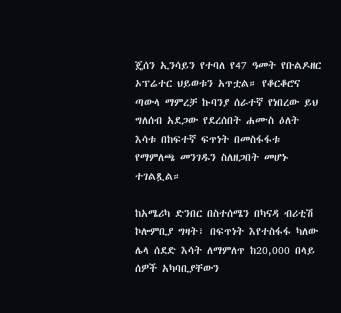ጄሰን ኢንሳይን የተባለ የ47 ዓመት የቡልዶዘር ኦፕሬተር ህይወቱን አጥቷል። የቆርቆሮና ጣውላ ማምረቻ ኩባንያ ሰራተኛ የነበረው ይህ ግለሰብ አደጋው የደረሰበት ሐሙስ ዕለት እሳቱ በከፍተኛ ፍጥነት በመስፋፋቱ የማምለጫ መንገዱን ስለዘጋበት መሆኑ ተገልጿል።

ከአሜሪካ ድንበር በስተሰሜን በካናዳ ብሪቲሽ ኮሎምቢያ ግዛት፣ በፍጥነት እየተስፋፋ ካለው ሌላ ሰደድ እሳት ለማምለጥ ከ20,000 በላይ ሰዎች አካባቢያቸውን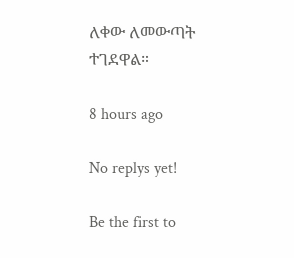ለቀው ለመውጣት ተገደዋል።

8 hours ago

No replys yet!

Be the first to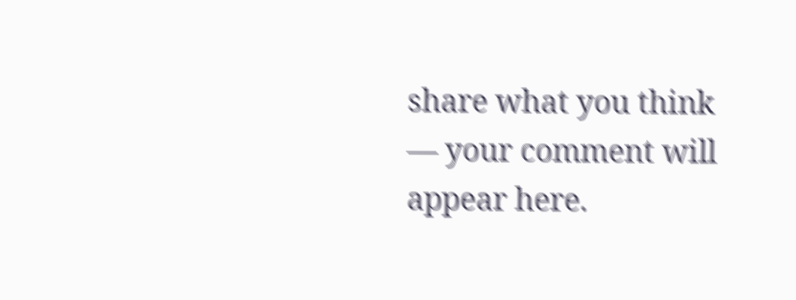share what you think — your comment will appear here.